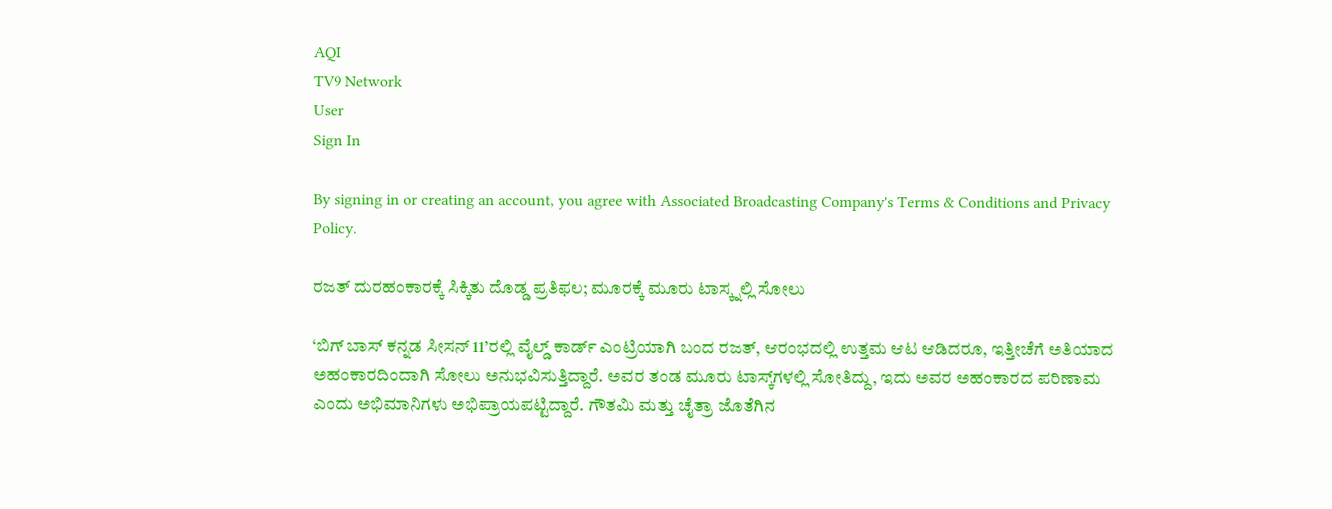AQI
TV9 Network
User
Sign In

By signing in or creating an account, you agree with Associated Broadcasting Company's Terms & Conditions and Privacy Policy.

ರಜತ್ ದುರಹಂಕಾರಕ್ಕೆ ಸಿಕ್ಕಿತು ದೊಡ್ಡ ಪ್ರತಿಫಲ; ಮೂರಕ್ಕೆ ಮೂರು ಟಾಸ್ಕ್ನಲ್ಲಿ ಸೋಲು

‘ಬಿಗ್ ಬಾಸ್ ಕನ್ನಡ ಸೀಸನ್ 11’ರಲ್ಲಿ ವೈಲ್ಡ್ ಕಾರ್ಡ್ ಎಂಟ್ರಿಯಾಗಿ ಬಂದ ರಜತ್, ಆರಂಭದಲ್ಲಿ ಉತ್ತಮ ಆಟ ಆಡಿದರೂ, ಇತ್ತೀಚೆಗೆ ಅತಿಯಾದ ಅಹಂಕಾರದಿಂದಾಗಿ ಸೋಲು ಅನುಭವಿಸುತ್ತಿದ್ದಾರೆ. ಅವರ ತಂಡ ಮೂರು ಟಾಸ್ಕ್‌ಗಳಲ್ಲಿ ಸೋತಿದ್ದು, ಇದು ಅವರ ಅಹಂಕಾರದ ಪರಿಣಾಮ ಎಂದು ಅಭಿಮಾನಿಗಳು ಅಭಿಪ್ರಾಯಪಟ್ಟಿದ್ದಾರೆ. ಗೌತಮಿ ಮತ್ತು ಚೈತ್ರಾ ಜೊತೆಗಿನ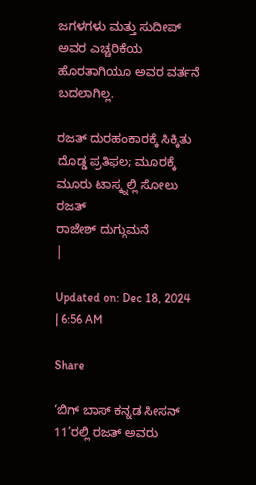ಜಗಳಗಳು ಮತ್ತು ಸುದೀಪ್ ಅವರ ಎಚ್ಚರಿಕೆಯ ಹೊರತಾಗಿಯೂ ಅವರ ವರ್ತನೆ ಬದಲಾಗಿಲ್ಲ.

ರಜತ್ ದುರಹಂಕಾರಕ್ಕೆ ಸಿಕ್ಕಿತು ದೊಡ್ಡ ಪ್ರತಿಫಲ; ಮೂರಕ್ಕೆ ಮೂರು ಟಾಸ್ಕ್ನಲ್ಲಿ ಸೋಲು
ರಜತ್
ರಾಜೇಶ್ ದುಗ್ಗುಮನೆ
|

Updated on: Dec 18, 2024 | 6:56 AM

Share

‘ಬಿಗ್ ಬಾಸ್ ಕನ್ನಡ ಸೀಸನ್ 11’ರಲ್ಲಿ ರಜತ್ ಅವರು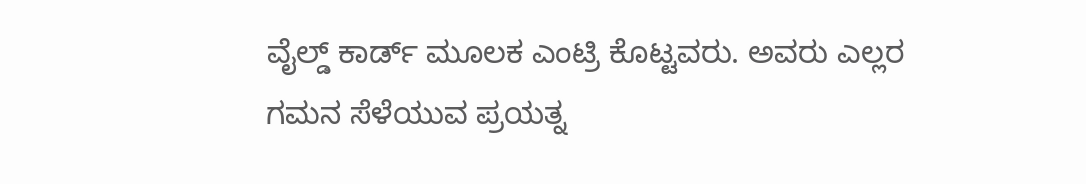ವೈಲ್ಡ್ ಕಾರ್ಡ್ ಮೂಲಕ ಎಂಟ್ರಿ ಕೊಟ್ಟವರು. ಅವರು ಎಲ್ಲರ ಗಮನ ಸೆಳೆಯುವ ಪ್ರಯತ್ನ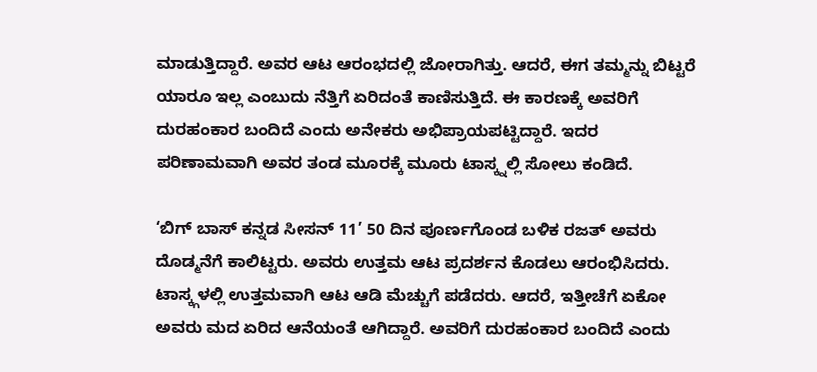ಮಾಡುತ್ತಿದ್ದಾರೆ. ಅವರ ಆಟ ಆರಂಭದಲ್ಲಿ ಜೋರಾಗಿತ್ತು. ಆದರೆ, ಈಗ ತಮ್ಮನ್ನು ಬಿಟ್ಟರೆ ಯಾರೂ ಇಲ್ಲ ಎಂಬುದು ನೆತ್ತಿಗೆ ಏರಿದಂತೆ ಕಾಣಿಸುತ್ತಿದೆ. ಈ ಕಾರಣಕ್ಕೆ ಅವರಿಗೆ ದುರಹಂಕಾರ ಬಂದಿದೆ ಎಂದು ಅನೇಕರು ಅಭಿಪ್ರಾಯಪಟ್ಟಿದ್ದಾರೆ. ಇದರ ಪರಿಣಾಮವಾಗಿ ಅವರ ತಂಡ ಮೂರಕ್ಕೆ ಮೂರು ಟಾಸ್ಕ್ನಲ್ಲಿ ಸೋಲು ಕಂಡಿದೆ.

‘ಬಿಗ್ ಬಾಸ್ ಕನ್ನಡ ಸೀಸನ್ 11’ 50 ದಿನ ಪೂರ್ಣಗೊಂಡ ಬಳಿಕ ರಜತ್ ಅವರು ದೊಡ್ಮನೆಗೆ ಕಾಲಿಟ್ಟರು. ಅವರು ಉತ್ತಮ ಆಟ ಪ್ರದರ್ಶನ ಕೊಡಲು ಆರಂಭಿಸಿದರು. ಟಾಸ್ಕ್ಗಳಲ್ಲಿ ಉತ್ತಮವಾಗಿ ಆಟ ಆಡಿ ಮೆಚ್ಚುಗೆ ಪಡೆದರು. ಆದರೆ, ಇತ್ತೀಚೆಗೆ ಏಕೋ ಅವರು ಮದ ಏರಿದ ಆನೆಯಂತೆ ಆಗಿದ್ದಾರೆ. ಅವರಿಗೆ ದುರಹಂಕಾರ ಬಂದಿದೆ ಎಂದು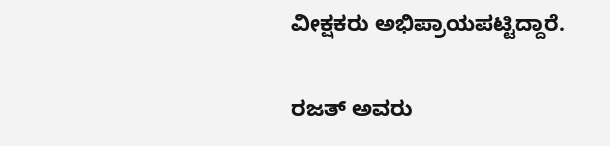ವೀಕ್ಷಕರು ಅಭಿಪ್ರಾಯಪಟ್ಟಿದ್ದಾರೆ.

ರಜತ್ ಅವರು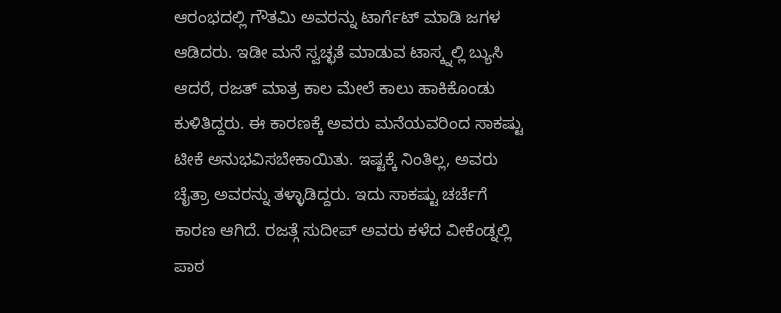ಆರಂಭದಲ್ಲಿ ಗೌತಮಿ ಅವರನ್ನು ಟಾರ್ಗೆಟ್ ಮಾಡಿ ಜಗಳ ಆಡಿದರು. ಇಡೀ ಮನೆ ಸ್ವಚ್ಛತೆ ಮಾಡುವ ಟಾಸ್ಕ್ನಲ್ಲಿ ಬ್ಯುಸಿ ಆದರೆ, ರಜತ್ ಮಾತ್ರ ಕಾಲ ಮೇಲೆ ಕಾಲು ಹಾಕಿಕೊಂಡು ಕುಳಿತಿದ್ದರು. ಈ ಕಾರಣಕ್ಕೆ ಅವರು ಮನೆಯವರಿಂದ ಸಾಕಷ್ಟು ಟೀಕೆ ಅನುಭವಿಸಬೇಕಾಯಿತು. ಇಷ್ಟಕ್ಕೆ ನಿಂತಿಲ್ಲ, ಅವರು ಚೈತ್ರಾ ಅವರನ್ನು ತಳ್ಳಾಡಿದ್ದರು. ಇದು ಸಾಕಷ್ಟು ಚರ್ಚೆಗೆ ಕಾರಣ ಆಗಿದೆ. ರಜತ್ಗೆ ಸುದೀಪ್ ಅವರು ಕಳೆದ ವೀಕೆಂಡ್ನಲ್ಲಿ ಪಾಠ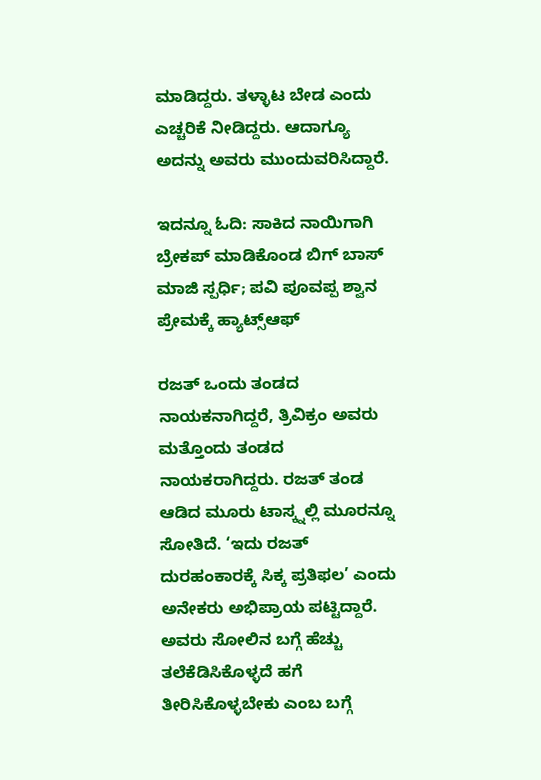ಮಾಡಿದ್ದರು. ತಳ್ಳಾಟ ಬೇಡ ಎಂದು ಎಚ್ಚರಿಕೆ ನೀಡಿದ್ದರು. ಆದಾಗ್ಯೂ ಅದನ್ನು ಅವರು ಮುಂದುವರಿಸಿದ್ದಾರೆ.

ಇದನ್ನೂ ಓದಿ: ಸಾಕಿದ ನಾಯಿಗಾಗಿ ಬ್ರೇಕಪ್ ಮಾಡಿಕೊಂಡ ಬಿಗ್ ಬಾಸ್ ಮಾಜಿ ಸ್ಪರ್ಧಿ; ಪವಿ ಪೂವಪ್ಪ ಶ್ವಾನ ಪ್ರೇಮಕ್ಕೆ ಹ್ಯಾಟ್ಸ್ಆಫ್

ರಜತ್ ಒಂದು ತಂಡದ ನಾಯಕನಾಗಿದ್ದರೆ, ತ್ರಿವಿಕ್ರಂ ಅವರು ಮತ್ತೊಂದು ತಂಡದ ನಾಯಕರಾಗಿದ್ದರು. ರಜತ್ ತಂಡ ಆಡಿದ ಮೂರು ಟಾಸ್ಕ್ನಲ್ಲಿ ಮೂರನ್ನೂ ಸೋತಿದೆ. ‘ಇದು ರಜತ್ ದುರಹಂಕಾರಕ್ಕೆ ಸಿಕ್ಕ ಪ್ರತಿಫಲ’ ಎಂದು ಅನೇಕರು ಅಭಿಪ್ರಾಯ ಪಟ್ಟಿದ್ದಾರೆ. ಅವರು ಸೋಲಿನ ಬಗ್ಗೆ ಹೆಚ್ಚು ತಲೆಕೆಡಿಸಿಕೊಳ್ಳದೆ ಹಗೆ ತೀರಿಸಿಕೊಳ್ಳಬೇಕು ಎಂಬ ಬಗ್ಗೆ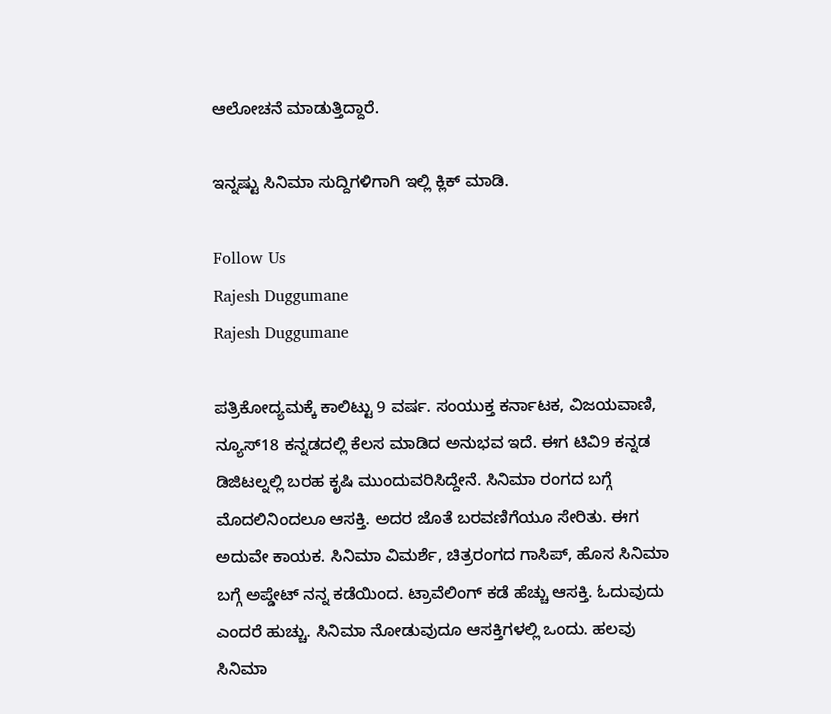ಆಲೋಚನೆ ಮಾಡುತ್ತಿದ್ದಾರೆ.

ಇನ್ನಷ್ಟು ಸಿನಿಮಾ ಸುದ್ದಿಗಳಿಗಾಗಿ ಇಲ್ಲಿ ಕ್ಲಿಕ್ ಮಾಡಿ.

Follow Us
Rajesh Duggumane
Rajesh Duggumane

ಪತ್ರಿಕೋದ್ಯಮಕ್ಕೆ ಕಾಲಿಟ್ಟು 9 ವರ್ಷ. ಸಂಯುಕ್ತ ಕರ್ನಾಟಕ, ವಿಜಯವಾಣಿ, ನ್ಯೂಸ್18 ಕನ್ನಡದಲ್ಲಿ ಕೆಲಸ ಮಾಡಿದ ಅನುಭವ ಇದೆ. ಈಗ ಟಿವಿ9 ಕನ್ನಡ ಡಿಜಿಟಲ್ನಲ್ಲಿ ಬರಹ ಕೃಷಿ ಮುಂದುವರಿಸಿದ್ದೇನೆ. ಸಿನಿಮಾ ರಂಗದ ಬಗ್ಗೆ ಮೊದಲಿನಿಂದಲೂ ಆಸಕ್ತಿ. ಅದರ ಜೊತೆ ಬರವಣಿಗೆಯೂ ಸೇರಿತು. ಈಗ ಅದುವೇ ಕಾಯಕ. ಸಿನಿಮಾ ವಿಮರ್ಶೆ, ಚಿತ್ರರಂಗದ ಗಾಸಿಪ್, ಹೊಸ ಸಿನಿಮಾ ಬಗ್ಗೆ ಅಪ್ಡೇಟ್ ನನ್ನ ಕಡೆಯಿಂದ. ಟ್ರಾವೆಲಿಂಗ್ ಕಡೆ ಹೆಚ್ಚು ಆಸಕ್ತಿ. ಓದುವುದು ಎಂದರೆ ಹುಚ್ಚು. ಸಿನಿಮಾ ನೋಡುವುದೂ ಆಸಕ್ತಿಗಳಲ್ಲಿ ಒಂದು. ಹಲವು ಸಿನಿಮಾ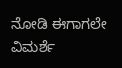ನೋಡಿ ಈಗಾಗಲೇ ವಿಮರ್ಶೆ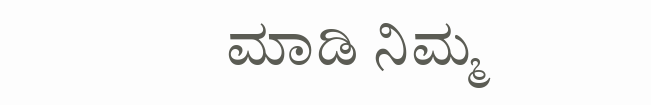ಮಾಡಿ ನಿಮ್ಮ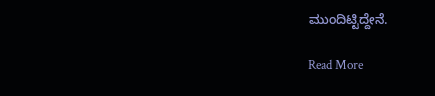ಮುಂದಿಟ್ಟಿದ್ದೇನೆ.

Read More